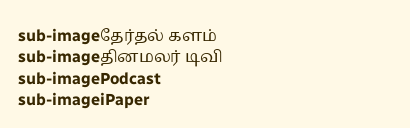sub-imageதேர்தல் களம்
sub-imageதினமலர் டிவி
sub-imagePodcast
sub-imageiPaper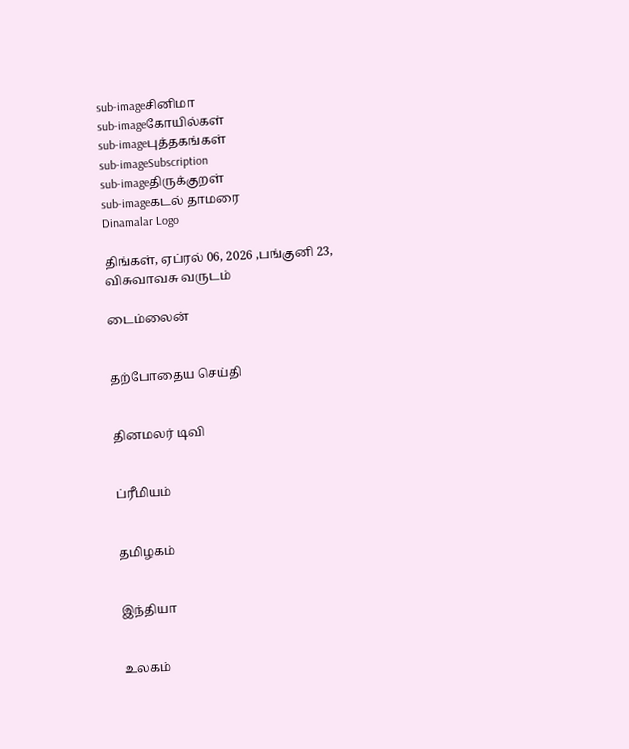sub-imageசினிமா
sub-imageகோயில்கள்
sub-imageபுத்தகங்கள்
sub-imageSubscription
sub-imageதிருக்குறள்
sub-imageகடல் தாமரை
Dinamalar Logo

திங்கள், ஏப்ரல் 06, 2026 ,பங்குனி 23, விசுவாவசு வருடம்

டைம்லைன்


தற்போதைய செய்தி


தினமலர் டிவி


ப்ரீமியம்


தமிழகம்


இந்தியா


உலகம்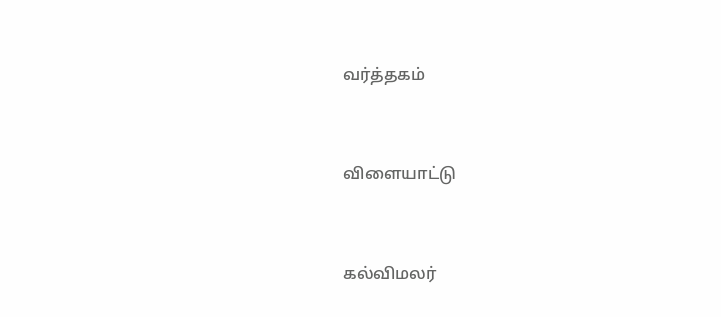வர்த்தகம்


விளையாட்டு


கல்விமலர்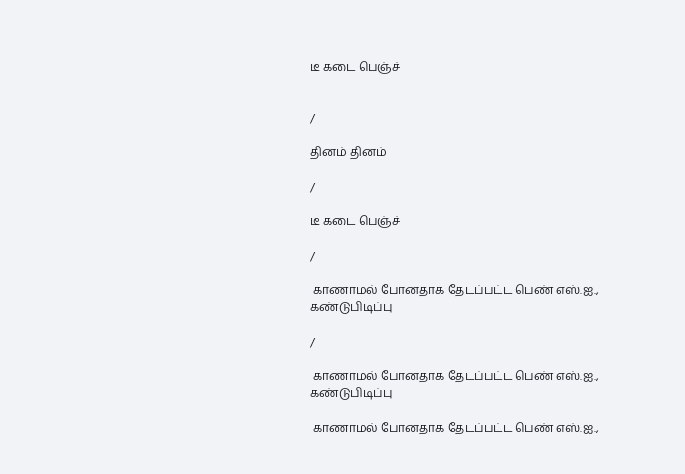டீ கடை பெஞ்ச்


/

தினம் தினம்

/

டீ கடை பெஞ்ச்

/

 காணாமல் போனதாக தேடப்பட்ட பெண் எஸ்.ஐ., கண்டுபிடிப்பு

/

 காணாமல் போனதாக தேடப்பட்ட பெண் எஸ்.ஐ., கண்டுபிடிப்பு

 காணாமல் போனதாக தேடப்பட்ட பெண் எஸ்.ஐ.,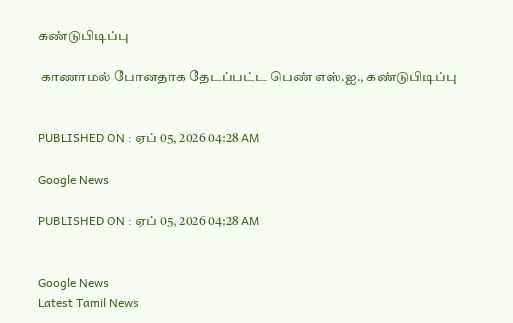கண்டுபிடிப்பு

 காணாமல் போனதாக தேடப்பட்ட பெண் எஸ்.ஐ., கண்டுபிடிப்பு


PUBLISHED ON : ஏப் 05, 2026 04:28 AM

Google News

PUBLISHED ON : ஏப் 05, 2026 04:28 AM


Google News
Latest Tamil News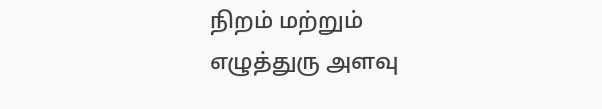நிறம் மற்றும் எழுத்துரு அளவு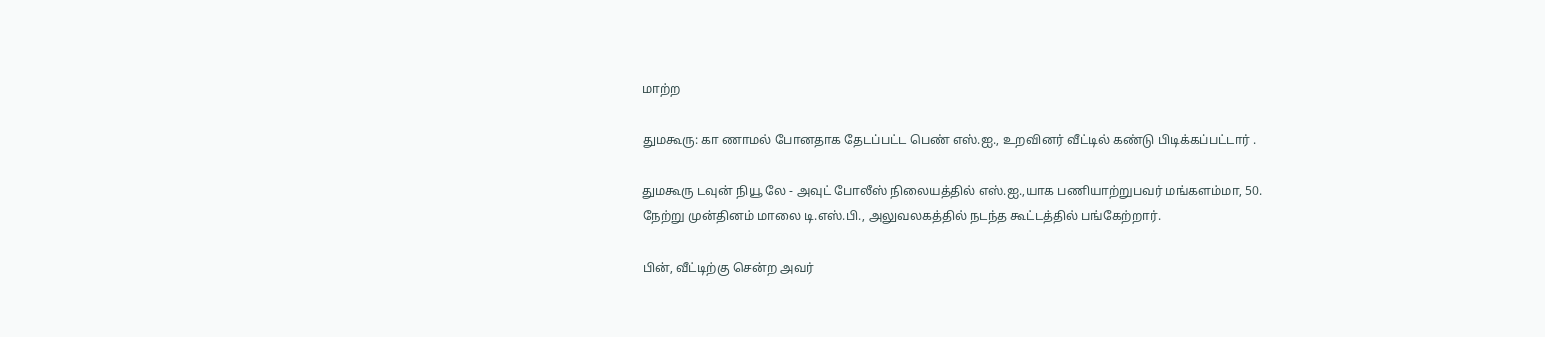மாற்ற

துமகூரு: கா ணாமல் போனதாக தேடப்பட்ட பெண் எஸ்.ஐ., உறவினர் வீட்டில் கண்டு பிடிக்கப்பட்டார் .

துமகூரு டவுன் நியூ லே - அவுட் போலீஸ் நிலையத்தில் எஸ்.ஐ.,யாக பணியாற்றுபவர் மங்களம்மா, 50. நேற்று முன்தினம் மாலை டி.எஸ்.பி., அலுவலகத்தில் நடந்த கூட்டத்தில் பங்கேற்றார்.

பின், வீட்டிற்கு சென்ற அவர்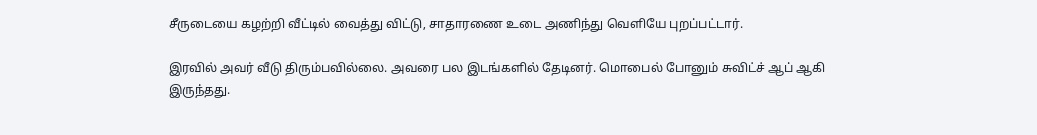சீருடையை கழற்றி வீட்டில் வைத்து விட்டு, சாதாரணை உடை அணிந்து வெளியே புறப்பட்டார்.

இரவில் அவர் வீடு திரும்பவில்லை. அவரை பல இடங்களில் தேடினர். மொபைல் போனும் சுவிட்ச் ஆப் ஆகி இருந்தது.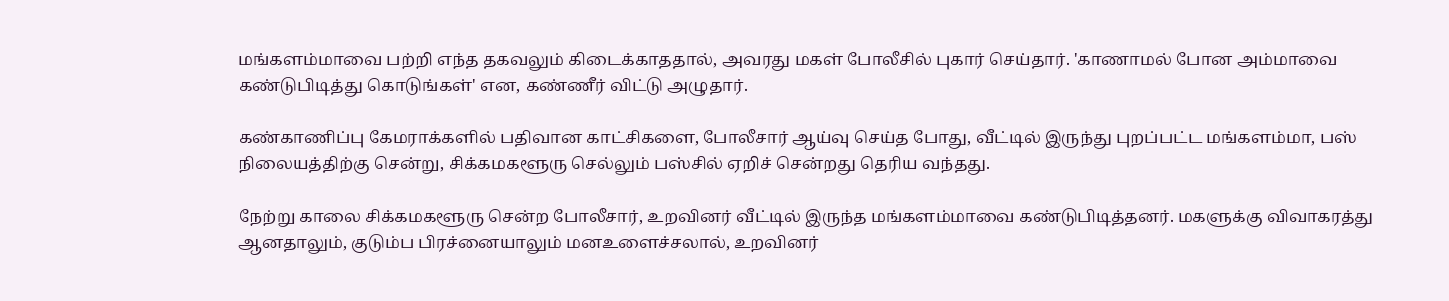மங்களம்மாவை பற்றி எந்த தகவலும் கிடைக்காததால், அவரது மகள் போலீசில் புகார் செய்தார். 'காணாமல் போன அம்மாவை கண்டுபிடித்து கொடுங்கள்' என, கண்ணீர் விட்டு அழுதார்.

கண்காணிப்பு கேமராக்களில் பதிவான காட்சிகளை, போலீசார் ஆய்வு செய்த போது, வீட்டில் இருந்து புறப்பட்ட மங்களம்மா, பஸ் நிலையத்திற்கு சென்று, சிக்கமகளூரு செல்லும் பஸ்சில் ஏறிச் சென்றது தெரிய வந்தது.

நேற்று காலை சிக்கமகளூரு சென்ற போலீசார், உறவினர் வீட்டில் இருந்த மங்களம்மாவை கண்டுபிடித்தனர். மகளுக்கு விவாகரத்து ஆனதாலும், குடும்ப பிரச்னையாலும் மனஉளைச்சலால், உறவினர்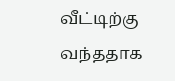வீட்டிற்கு வந்ததாக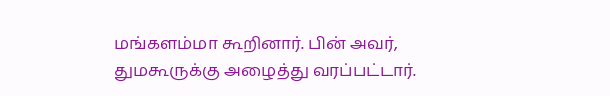மங்களம்மா கூறினார். பின் அவர், துமகூருக்கு அழைத்து வரப்பட்டார்.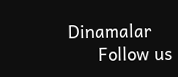Dinamalar
      Follow us